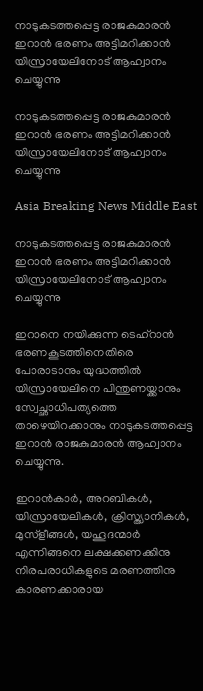നാടുകടത്തപ്പെട്ട രാജകുമാരന്‍ ഇറാന്‍ ഭരണം അട്ടിമറിക്കാന്‍ യിസ്രായേലിനോട് ആഹ്വാനം ചെയ്യുന്നു

നാടുകടത്തപ്പെട്ട രാജകുമാരന്‍ ഇറാന്‍ ഭരണം അട്ടിമറിക്കാന്‍ യിസ്രായേലിനോട് ആഹ്വാനം ചെയ്യുന്നു

Asia Breaking News Middle East

നാടുകടത്തപ്പെട്ട രാജകുമാരന്‍ ഇറാന്‍ ഭരണം അട്ടിമറിക്കാന്‍ യിസ്രായേലിനോട് ആഹ്വാനം ചെയ്യുന്നു

ഇറാനെ നയിക്കുന്ന ടെഹ്റാന്‍ ഭരണകൂടത്തിനെതിരെ പോരാടാനും യുദ്ധത്തില്‍ യിസ്രായേലിനെ പിന്തുണയ്ക്കാനും സ്വേച്ഛാധിപത്യത്തെ താഴെയിറക്കാനും നാടുകടത്തപ്പെട്ട ഇറാന്‍ രാജകുമാരന്‍ ആഹ്വാനം ചെയ്യുന്നു.

ഇറാന്‍കാര്‍, അറബികള്‍, യിസ്രായേലികള്‍, ക്രിസ്ത്യാനികള്‍, മുസ്ളീങ്ങള്‍, യഹൂദന്മാര്‍ എന്നിങ്ങനെ ലക്ഷക്കണക്കിനു നിരപരാധികളുടെ മരണത്തിനു കാരണക്കാരായ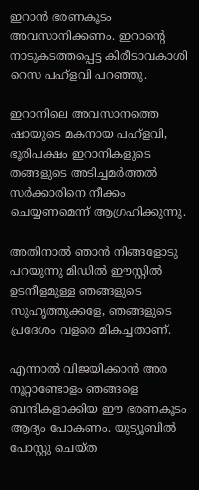ഇറാന്‍ ഭരണകൂടം അവസാനിക്കണം. ഇറാന്റെ നാടുകടത്തപ്പെട്ട കിരീടാവകാശി റെസ പഹ്ളവി പറഞ്ഞു.

ഇറാനിലെ അവസാനത്തെ ഷായുടെ മകനായ പഹ്ളവി, ഭൂരിപക്ഷം ഇറാനികളുടെ തങ്ങളുടെ അടിച്ചമര്‍ത്തല്‍ സര്‍ക്കാരിനെ നീക്കം ചെയ്യണമെന്ന് ആഗ്രഹിക്കുന്നു.

അതിനാല്‍ ഞാന്‍ നിങ്ങളോടു പറയുന്നു മിഡില്‍ ഈസ്റ്റില്‍ ഉടനീളമുള്ള ഞങ്ങളുടെ സുഹൃത്തുക്കളേ, ഞങ്ങളുടെ പ്രദേശം വളരെ മികച്ചതാണ്.

എന്നാല്‍ വിജയിക്കാന്‍ അര നൂറ്റാണ്ടോളം ഞങ്ങളെ ബന്ദികളാക്കിയ ഈ ഭരണകൂടം ആദ്യം പോകണം. യുട്യൂബില്‍ പോസ്റ്റു ചെയ്ത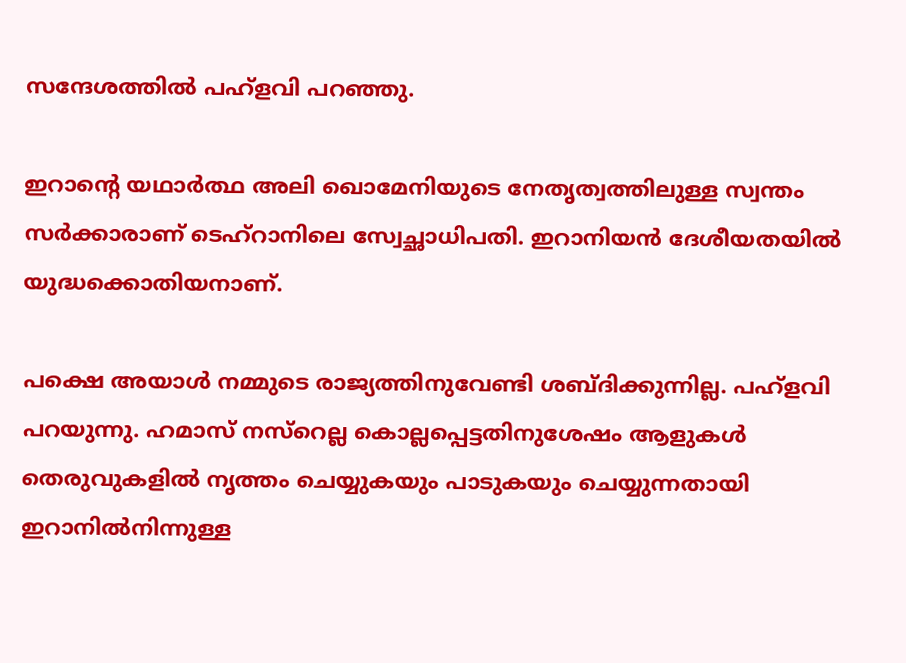സന്ദേശത്തില്‍ പഹ്ളവി പറഞ്ഞു.

ഇറാന്റെ യഥാര്‍ത്ഥ അലി ഖൊമേനിയുടെ നേതൃത്വത്തിലുള്ള സ്വന്തം സര്‍ക്കാരാണ് ടെഹ്റാനിലെ സ്വേച്ഛാധിപതി. ഇറാനിയന്‍ ദേശീയതയില്‍ യുദ്ധക്കൊതിയനാണ്.

പക്ഷെ അയാള്‍ നമ്മുടെ രാജ്യത്തിനുവേണ്ടി ശബ്ദിക്കുന്നില്ല. പഹ്ളവി പറയുന്നു. ഹമാസ് നസ്റെല്ല കൊല്ലപ്പെട്ടതിനുശേഷം ആളുകള്‍ തെരുവുകളില്‍ നൃത്തം ചെയ്യുകയും പാടുകയും ചെയ്യുന്നതായി ഇറാനില്‍നിന്നുള്ള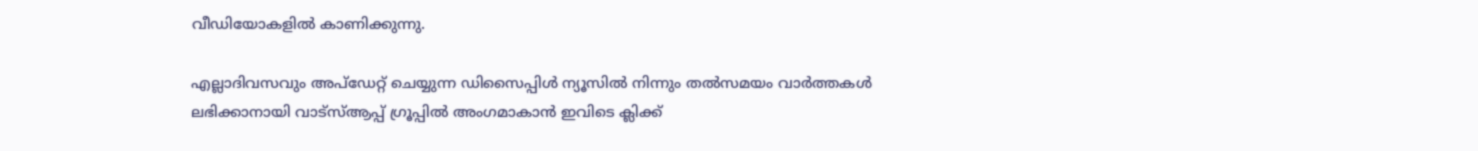വീഡിയോകളില്‍ കാണിക്കുന്നു.

എല്ലാദിവസവും അപ്ഡേറ്റ് ചെയ്യുന്ന ഡിസൈപ്പിൾ ന്യൂസിൽ നിന്നും തൽസമയം വാർത്തകൾ ലഭിക്കാനായി വാട്സ്ആപ്പ് ഗ്രൂപ്പിൽ അംഗമാകാൻ ഇവിടെ ക്ലിക്ക്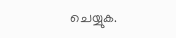ചെയ്യുക.